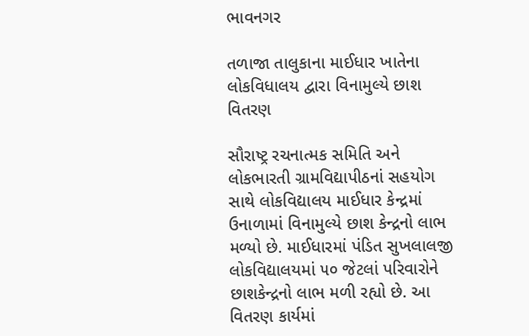ભાવનગર

તળાજા તાલુકાના માઈધાર ખાતેના લોકવિધાલય દ્વારા વિનામુલ્યે છાશ વિતરણ

સૌરાષ્ટ્ર રચનાત્મક સમિતિ અને લોકભારતી ગ્રામવિદ્યાપીઠનાં સહયોગ સાથે લોકવિદ્યાલય માઈધાર કેન્દ્રમાં ઉનાળામાં વિનામુલ્યે છાશ કેન્દ્રનો લાભ મળ્યો છે. માઈધારમાં પંડિત સુખલાલજી લોકવિદ્યાલયમાં ૫૦ જેટલાં પરિવારોને છાશકેન્દ્રનો લાભ મળી રહ્યો છે. આ વિતરણ કાર્યમાં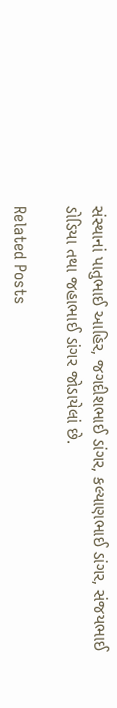સંસ્થાનાં પાતુભાઈ આહિર, જગદીશભાઈ ડાંગર, કલ્યાણભાઈ ડાંગર, સંજયભાઈ ડોડિયા તથા જહાભાઈ ડાંગર જોડાયેલાં છે.

Related Posts